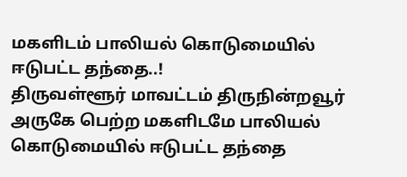மகளிடம் பாலியல் கொடுமையில் ஈடுபட்ட தந்தை..!
திருவள்ளூர் மாவட்டம் திருநின்றவூர் அருகே பெற்ற மகளிடமே பாலியல் கொடுமையில் ஈடுபட்ட தந்தை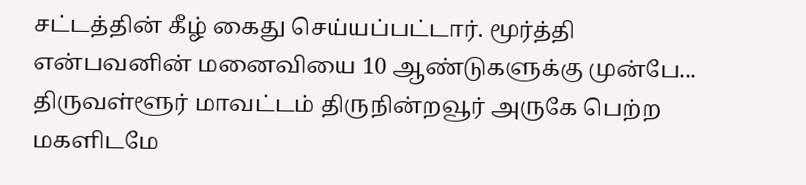சட்டத்தின் கீழ் கைது செய்யப்பட்டார். மூர்த்தி என்பவனின் மனைவியை 10 ஆண்டுகளுக்கு முன்பே...
திருவள்ளூர் மாவட்டம் திருநின்றவூர் அருகே பெற்ற மகளிடமே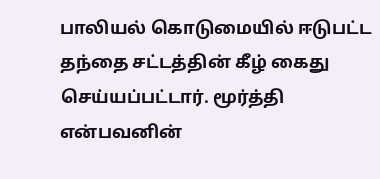பாலியல் கொடுமையில் ஈடுபட்ட தந்தை சட்டத்தின் கீழ் கைது செய்யப்பட்டார். மூர்த்தி என்பவனின்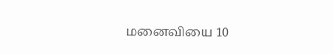மனைவியை 10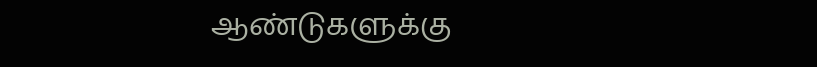ஆண்டுகளுக்கு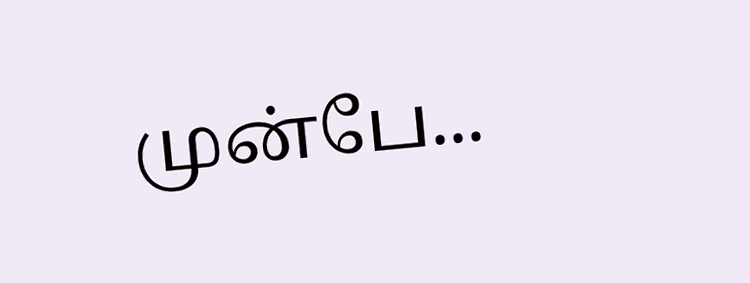முன்பே...